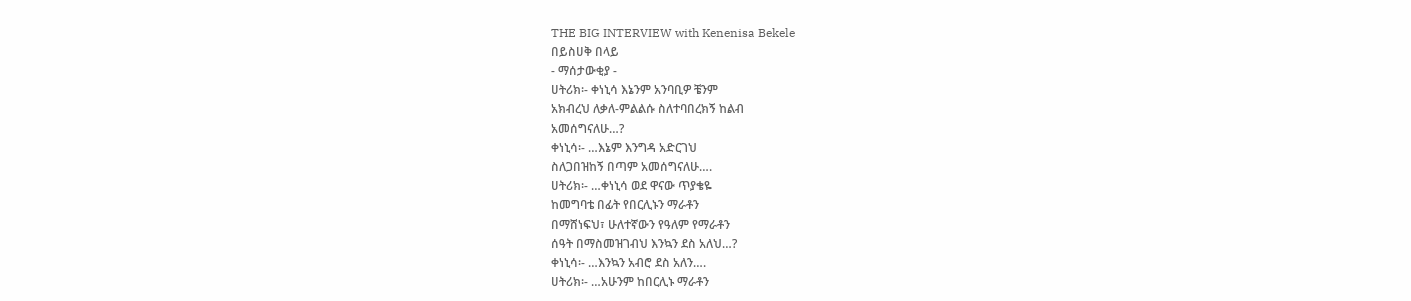THE BIG INTERVIEW with Kenenisa Bekele
በይስሀቅ በላይ
- ማሰታውቂያ -
ሀትሪክ፡- ቀነኒሳ እኔንም አንባቢዎ ቼንም
አክብረህ ለቃለ-ምልልሱ ስለተባበረክኝ ከልብ
አመሰግናለሁ…?
ቀነኒሳ፡- …እኔም እንግዳ አድርገህ
ስለጋበዝከኝ በጣም አመሰግናለሁ….
ሀትሪክ፡- …ቀነኒሳ ወደ ዋናው ጥያቄዬ
ከመግባቴ በፊት የበርሊኑን ማራቶን
በማሸነፍህ፣ ሁለተኛውን የዓለም የማራቶን
ሰዓት በማስመዝገብህ እንኳን ደስ አለህ…?
ቀነኒሳ፡- …እንኳን አብሮ ደስ አለን….
ሀትሪክ፡- …አሁንም ከበርሊኑ ማራቶን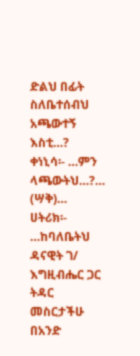ድልህ በፊት ስለቤተሰብህ አጫውተኝ እስቲ…?
ቀነኒሳ፡- …ምን ላጫውትህ…?…
(ሣቅ)…
ሀትሪክ፡- …ከባለቤትህ ዳናዊት ገ/
እግዚብሔር ጋር ትዳር መስርታችሁ በአንድ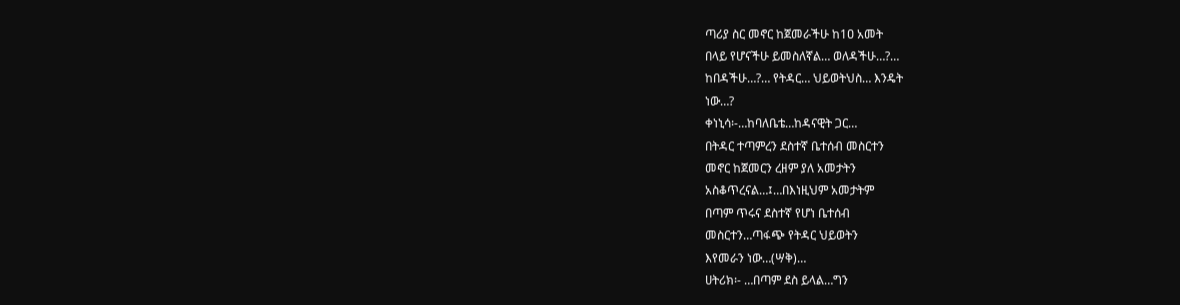ጣሪያ ስር መኖር ከጀመራችሁ ከ1ዐ አመት
በላይ የሆናችሁ ይመስለኛል… ወለዳችሁ…?…
ከበዳችሁ…?… የትዳር… ህይወትህስ… እንዴት
ነው…?
ቀነኒሳ፡-…ከባለቤቴ…ከዳናዊት ጋር…
በትዳር ተጣምረን ደስተኛ ቤተሰብ መስርተን
መኖር ከጀመርን ረዘም ያለ አመታትን
አስቆጥረናል…፤…በእነዚህም አመታትም
በጣም ጥሩና ደስተኛ የሆነ ቤተሰብ
መስርተን…ጣፋጭ የትዳር ህይወትን
እየመራን ነው…(ሣቅ)…
ሀትሪክ፡- …በጣም ደስ ይላል…ግን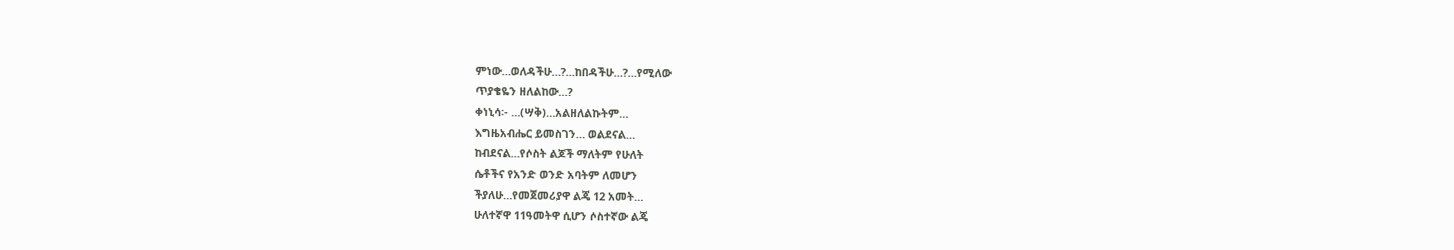ምነው…ወለዳችሁ…?…ከበዳችሁ…?…የሚለው
ጥያቄዬን ዘለልከው…?
ቀነኒሳ፡- …(ሣቅ)…አልዘለልኩትም…
እግዜአብሔር ይመስገን… ወልደናል…
ከብደናል…የሶስት ልጆች ማለትም የሁለት
ሴቶችና የአንድ ወንድ አባትም ለመሆን
ችያለሁ…የመጀመሪያዋ ልጄ 12 አመት…
ሁለተኛዋ 11ዓመትዋ ሲሆን ሶስተኛው ልጄ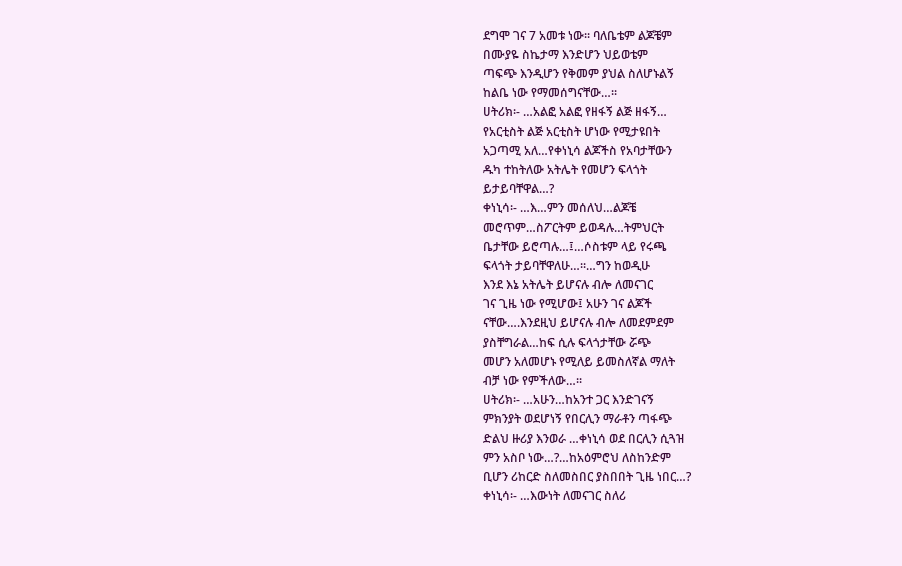ደግሞ ገና 7 አመቱ ነው፡፡ ባለቤቴም ልጆቼም
በሙያዬ ስኬታማ እንድሆን ህይወቴም
ጣፍጭ እንዲሆን የቅመም ያህል ስለሆኑልኝ
ከልቤ ነው የማመሰግናቸው…፡፡
ሀትሪክ፡- …አልፎ አልፎ የዘፋኝ ልጅ ዘፋኝ…
የአርቲስት ልጅ አርቲስት ሆነው የሚታዩበት
አጋጣሚ አለ…የቀነኒሳ ልጆችስ የአባታቸውን
ዱካ ተከትለው አትሌት የመሆን ፍላጎት
ይታይባቸዋል…?
ቀነኒሳ፡- …እ…ምን መሰለህ…ልጆቼ
መሮጥም…ስፖርትም ይወዳሉ…ትምህርት
ቤታቸው ይሮጣሉ…፤…ሶስቱም ላይ የሩጫ
ፍላጎት ታይባቸዋለሁ…፡፡…ግን ከወዲሁ
እንደ እኔ አትሌት ይሆናሉ ብሎ ለመናገር
ገና ጊዜ ነው የሚሆው፤ አሁን ገና ልጆች
ናቸው….እንደዚህ ይሆናሉ ብሎ ለመደምደም
ያስቸግራል…ከፍ ሲሉ ፍላጎታቸው ሯጭ
መሆን አለመሆኑ የሚለይ ይመስለኛል ማለት
ብቻ ነው የምችለው…፡፡
ሀትሪክ፡- …አሁን…ከአንተ ጋር እንድገናኝ
ምክንያት ወደሆነኝ የበርሊን ማራቶን ጣፋጭ
ድልህ ዙሪያ እንወራ …ቀነኒሳ ወደ በርሊን ሲጓዝ
ምን አስቦ ነው…?…ከአዕምሮህ ለስከንድም
ቢሆን ሪከርድ ስለመስበር ያስበበት ጊዜ ነበር…?
ቀነኒሳ፡- …እውነት ለመናገር ስለሪ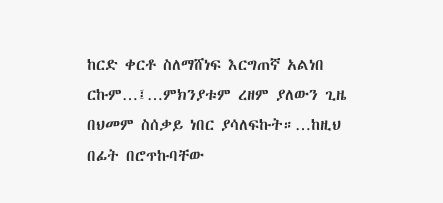ከርድ ቀርቶ ስለማሸነፍ እርግጠኛ አልነበ
ርኩም…፤…ምክንያቱም ረዘም ያለውን ጊዜ
በህመም ስሰቃይ ነበር ያሳለፍኩት።…ከዚህ
በፊት በሮጥኩባቸው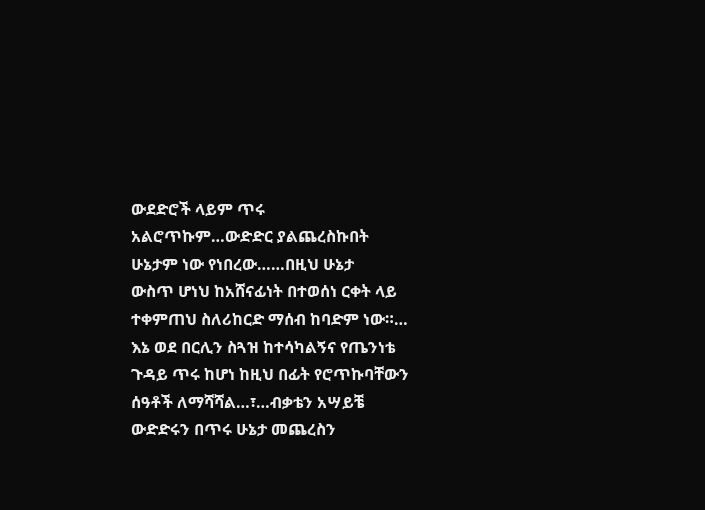ውደድሮች ላይም ጥሩ
አልሮጥኩም…ውድድር ያልጨረስኩበት
ሁኔታም ነው የነበረው……በዚህ ሁኔታ
ውስጥ ሆነህ ከአሸናፊነት በተወሰነ ርቀት ላይ
ተቀምጠህ ስለሪከርድ ማሰብ ከባድም ነው።…
እኔ ወደ በርሊን ስጓዝ ከተሳካልኝና የጤንነቴ
ጉዳይ ጥሩ ከሆነ ከዚህ በፊት የሮጥኩባቸውን
ሰዓቶች ለማሻሻል…፣…ብቃቴን አሣይቼ
ውድድሩን በጥሩ ሁኔታ መጨረስን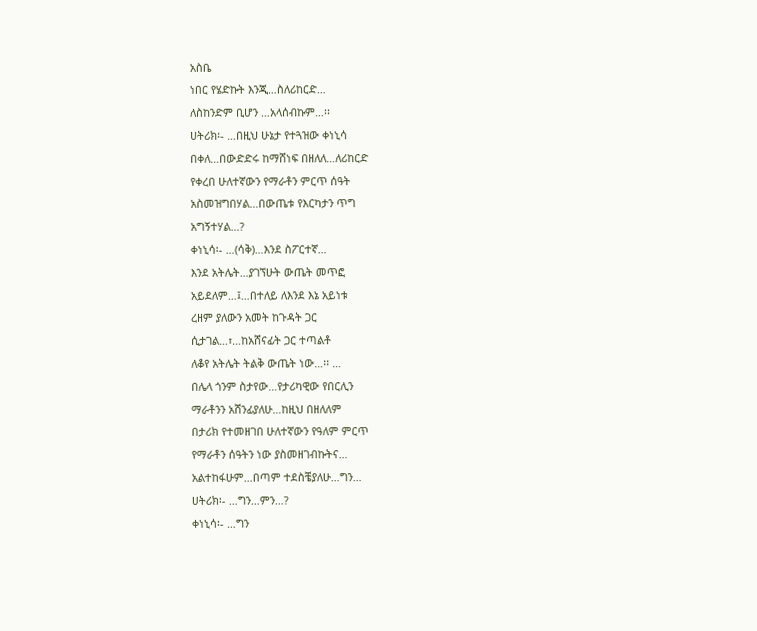አስቤ
ነበር የሄድኩት እንጂ…ስለሪከርድ…
ለስከንድም ቢሆን …አላሰብኩም…፡፡
ሀትሪክ፡- …በዚህ ሁኔታ የተጓዝው ቀነኒሳ
በቀለ…በውድድሩ ከማሸነፍ በዘለለ…ለሪከርድ
የቀረበ ሁለተኛውን የማራቶን ምርጥ ሰዓት
አስመዝግበሃል…በውጤቱ የእርካታን ጥግ
አግኝተሃል…?
ቀነኒሳ፡- …(ሳቅ)…እንደ ስፖርተኛ…
እንደ አትሌት…ያገኘሁት ውጤት መጥፎ
አይደለም…፤…በተለይ ለእንደ እኔ አይነቱ
ረዘም ያለውን አመት ከጉዳት ጋር
ሲታገል…፣…ከአሸናፊት ጋር ተጣልቶ
ለቆየ አትሌት ትልቅ ውጤት ነው…፡፡ …
በሌላ ጎንም ስታየው…የታሪካዊው የበርሊን
ማራቶንን አሸንፊያለሁ…ከዚህ በዘለለም
በታሪክ የተመዘገበ ሁለተኛውን የዓለም ምርጥ
የማራቶን ሰዓትን ነው ያስመዘገብኩትና…
አልተከፋሁም…በጣም ተደስቼያለሁ…ግን…
ሀትሪክ፡- …ግን…ምን…?
ቀነኒሳ፡- …ግን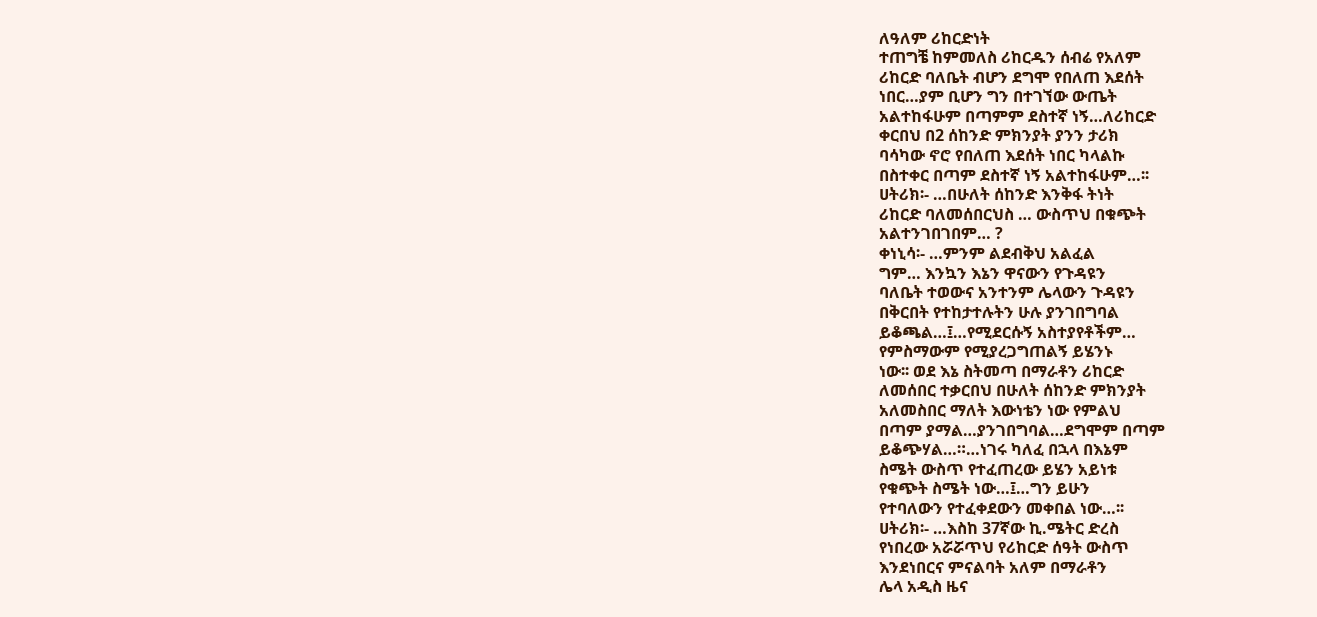ለዓለም ሪከርድነት
ተጠግቼ ከምመለስ ሪከርዱን ሰብሬ የአለም
ሪከርድ ባለቤት ብሆን ደግሞ የበለጠ እደሰት
ነበር…ያም ቢሆን ግን በተገኘው ውጤት
አልተከፋሁም በጣምም ደስተኛ ነኝ…ለሪከርድ
ቀርበህ በ2 ሰከንድ ምክንያት ያንን ታሪክ
ባሳካው ኖሮ የበለጠ እደሰት ነበር ካላልኩ
በስተቀር በጣም ደስተኛ ነኝ አልተከፋሁም…፡፡
ሀትሪክ፡- …በሁለት ሰከንድ እንቅፋ ትነት
ሪከርድ ባለመሰበርህስ … ውስጥህ በቁጭት
አልተንገበገበም… ?
ቀነኒሳ፡- …ምንም ልደብቅህ አልፈል
ግም… እንኳን እኔን ዋናውን የጉዳዩን
ባለቤት ተወውና አንተንም ሌላውን ጉዳዩን
በቅርበት የተከታተሉትን ሁሉ ያንገበግባል
ይቆጫል…፤…የሚደርሱኝ አስተያየቶችም…
የምስማውም የሚያረጋግጠልኝ ይሄንኑ
ነው፡፡ ወደ እኔ ስትመጣ በማራቶን ሪከርድ
ለመሰበር ተቃርበህ በሁለት ሰከንድ ምክንያት
አለመስበር ማለት እውነቴን ነው የምልህ
በጣም ያማል…ያንገበግባል…ደግሞም በጣም
ይቆጭሃል…።…ነገሩ ካለፈ በኋላ በእኔም
ስሜት ውስጥ የተፈጠረው ይሄን አይነቱ
የቁጭት ስሜት ነው…፤…ግን ይሁን
የተባለውን የተፈቀደውን መቀበል ነው…፡፡
ሀትሪክ፡- …እስከ 37ኛው ኪ.ሜትር ድረስ
የነበረው አሯሯጥህ የሪከርድ ሰዓት ውስጥ
እንደነበርና ምናልባት አለም በማራቶን
ሌላ አዲስ ዜና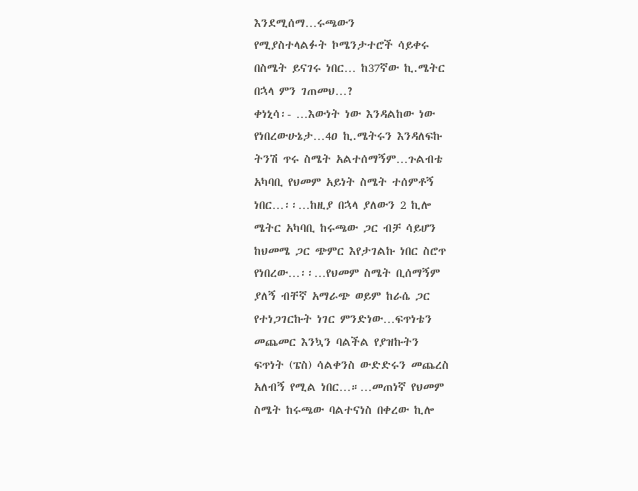እንደሚሰማ…ሩጫውን
የሚያስተላልፉት ኮሜንታተሮች ሳይቀሩ
በስሜት ይናገሩ ነበር… ከ37ኛው ኪ.ሜትር
በኋላ ምን ገጠመህ…?
ቀነኒሳ፡- …እውነት ነው እንዳልከው ነው
የነበረውሁኔታ…4ዐ ኪ.ሜትሩን እንዳለፍኩ
ትንሽ ጥሩ ስሜት አልተሰማኝም…ጉልብቴ
አካባቢ የህመም አይነት ስሜት ተሰምቶኝ
ነበር…፡፡…ከዚያ በኋላ ያለውን 2 ኪሎ
ሜትር አካባቢ ከሩጫው ጋር ብቻ ሳይሆን
ከህመሜ ጋር ጭምር እየታገልኩ ነበር ስሮጥ
የነበረው…፡፡…የህመም ስሜት ቢሰማኝም
ያለኝ ብቸኛ አማራጭ ወይም ከራሴ ጋር
የተነጋገርኩት ነገር ምንድነው…ፍጥነቴን
መጨመር እንኳን ባልችል የያዝኩትን
ፍጥነት (ፔስ) ሳልቀንስ ውድድሩን መጨረስ
አለብኝ የሚል ነበር…።…መጠነኛ የህመም
ስሜት ከሩጫው ባልተናነስ በቀረው ኪሎ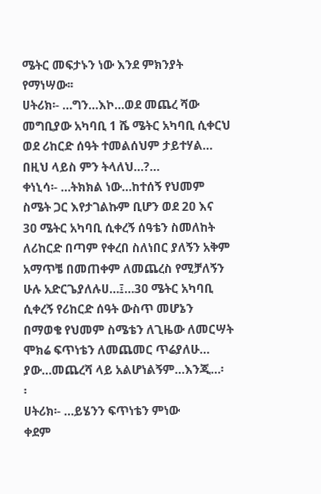ሜትር መፍታኑን ነው እንደ ምክንያት
የማነሣው፡፡
ሀትሪክ፡- …ግን…እኮ…ወደ መጨረ ሻው
መግቢያው አካባቢ 1 ሼ ሜትር አካባቢ ሲቀርህ
ወደ ሪከርድ ሰዓት ተመልሰህም ታይተሃል…
በዚህ ላይስ ምን ትላለህ…?…
ቀነኒሳ፡- …ትክክል ነው…ከተሰኝ የህመም
ስሜት ጋር እየታገልኩም ቢሆን ወደ 2ዐ እና
3ዐ ሜትር አካባቢ ሲቀረኝ ሰዓቴን ስመለከት
ለሪከርድ በጣም የቀረበ ስለነበር ያለኝን አቅም
አማጥቼ በመጠቀም ለመጨረስ የሚቻለኝን
ሁሉ አድርጌያለሉሀ…፤…3ዐ ሜትር አካባቢ
ሲቀረኝ የሪከርድ ሰዓት ውስጥ መሆኔን
በማወቄ የህመም ስሜቴን ለጊዜው ለመርሣት
ሞክሬ ፍጥነቴን ለመጨመር ጥሬያለሁ…
ያው…መጨረሻ ላይ አልሆነልኝም…እንጂ…፡
፡
ሀትሪክ፡- …ይሄንን ፍጥነቴን ምነው
ቀደም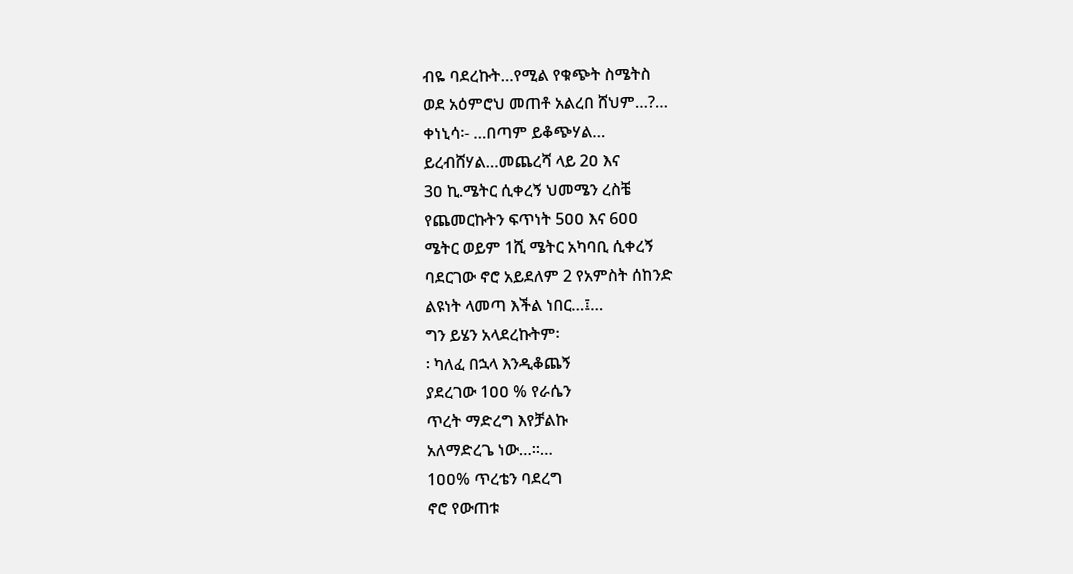ብዬ ባደረኩት…የሚል የቁጭት ስሜትስ
ወደ አዕምሮህ መጠቶ አልረበ ሸህም…?…
ቀነኒሳ፡- …በጣም ይቆጭሃል…
ይረብሸሃል…መጨረሻ ላይ 2ዐ እና
3ዐ ኪ.ሜትር ሲቀረኝ ህመሜን ረስቼ
የጨመርኩትን ፍጥነት 5ዐዐ እና 6ዐዐ
ሜትር ወይም 1ሺ ሜትር አካባቢ ሲቀረኝ
ባደርገው ኖሮ አይደለም 2 የአምስት ሰከንድ
ልዩነት ላመጣ እችል ነበር…፤…
ግን ይሄን አላደረኩትም፡
፡ ካለፈ በኋላ እንዲቆጨኝ
ያደረገው 1ዐዐ % የራሴን
ጥረት ማድረግ እየቻልኩ
አለማድረጌ ነው…።…
1ዐዐ% ጥረቴን ባደረግ
ኖሮ የውጠቱ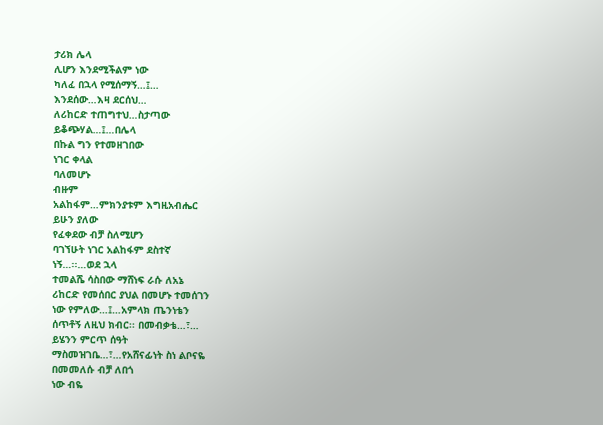ታሪክ ሌላ
ሊሆን እንደሚችልም ነው
ካለፈ በኋላ የሚሰማኝ…፤…
እንደሰው…እዛ ደርሰህ…
ለሪከርድ ተጠግተህ…ስታጣው
ይቆጭሃል…፤…በሌላ
በኩል ግን የተመዘገበው
ነገር ቀላል
ባለመሆኑ
ብዙም
አልከፋም…ምክንያቱም እግዚአብሔር
ይሁን ያለው
የፈቀደው ብቻ ስለሚሆን
ባገኘሁት ነገር አልከፋም ደስተኛ
ነኝ…፡፡…ወደ ኋላ
ተመልሼ ሳስበው ማሸነፍ ራሱ ለአኔ
ሪከርድ የመሰበር ያህል በመሆኑ ተመሰገን
ነው የምለው…፤…አምላክ ጤንነቴን
ሰጥቶኝ ለዚህ ክብር፡፡ በመብቃቴ…፣…
ይሄንን ምርጥ ሰዓት
ማስመዝገቤ…፣…የአሸናፊነት ስነ ልቦናዬ
በመመለሱ ብቻ ለበጎ
ነው ብዬ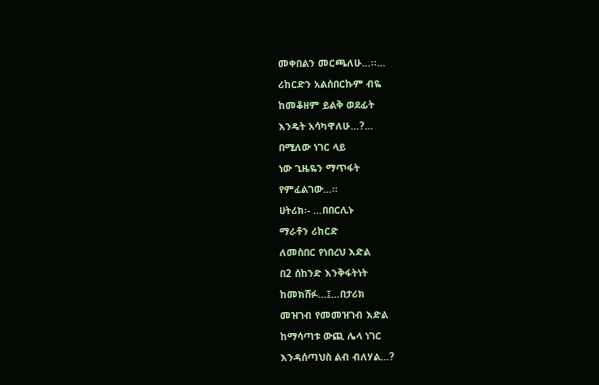መቀበልን መርጫለሁ…፡፡…
ሪከርድን አልሰበርኩም ብዬ
ከመቆዘም ይልቅ ወደፊት
እንዴት አሳካዋለሁ…?…
በሚለው ነገር ላይ
ነው ጊዜዬን ማጥፋት
የምፈልገው…፡፡
ሀትሪክ፡- …በበርሊኑ
ማራቶን ሪከርድ
ለመስበር የነበረህ እድል
በ2 ሰከንድ እንቅፋትነት
ከመክሸፉ…፤…በታሪክ
መዝገብ የመመዝገብ እድል
ከማሳጣቱ ውጪ ሌላ ነገር
እንዳሰጣህስ ልብ ብለሃል…?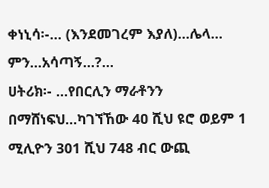ቀነኒሳ፡-… (እንደመገረም እያለ)…ሌላ…
ምን…አሳጣኝ…?…
ሀትሪክ፡- …የበርሊን ማራቶንን
በማሸነፍህ…ካገኘኸው 4ዐ ሺህ ዩሮ ወይም 1
ሚሊዮን 301 ሺህ 748 ብር ውጪ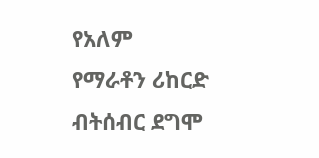የአለም
የማራቶን ሪከርድ ብትሰብር ደግሞ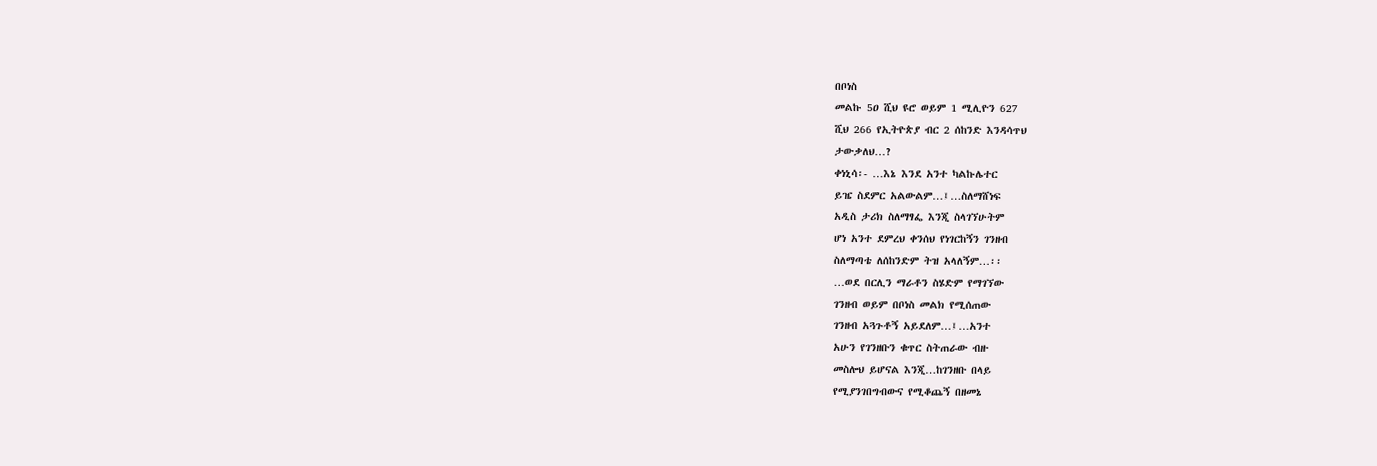በቦነስ
መልኩ 5ዐ ሺህ ዩሮ ወይም 1 ሚሊዮን 627
ሺህ 266 የኢትዮጵያ ብር 2 ሰከንድ እንዳሳጥህ
ታውቃለህ…?
ቀነኒሳ፡- …እኔ እንደ አንተ ካልኩሌተር
ይዤ ስደምር አልውልም…፤…ስለማሸነፍ
አዲስ ታሪክ ስለማፃፌ እንጂ ስላገኘሁትም
ሆነ አንተ ደምረህ ቀንሰህ የነገርከኝን ገንዘብ
ስለማጣቴ ለሰከንድም ትዝ አላለኝም…፡፡
…ወደ በርሊን ማራቶን ስሄድም የማገኘው
ገንዘብ ወይም በቦነስ መልክ የሚሰጠው
ገንዘብ አጓጉቶኝ አይደለም…፤…አንተ
አሁን የገንዘቡን ቁጥር ስትጠራው ብዙ
መስሎህ ይሆናል እንጂ…ከገንዘቡ በላይ
የሚያንገበግብውና የሚቆጨኝ በዘመኔ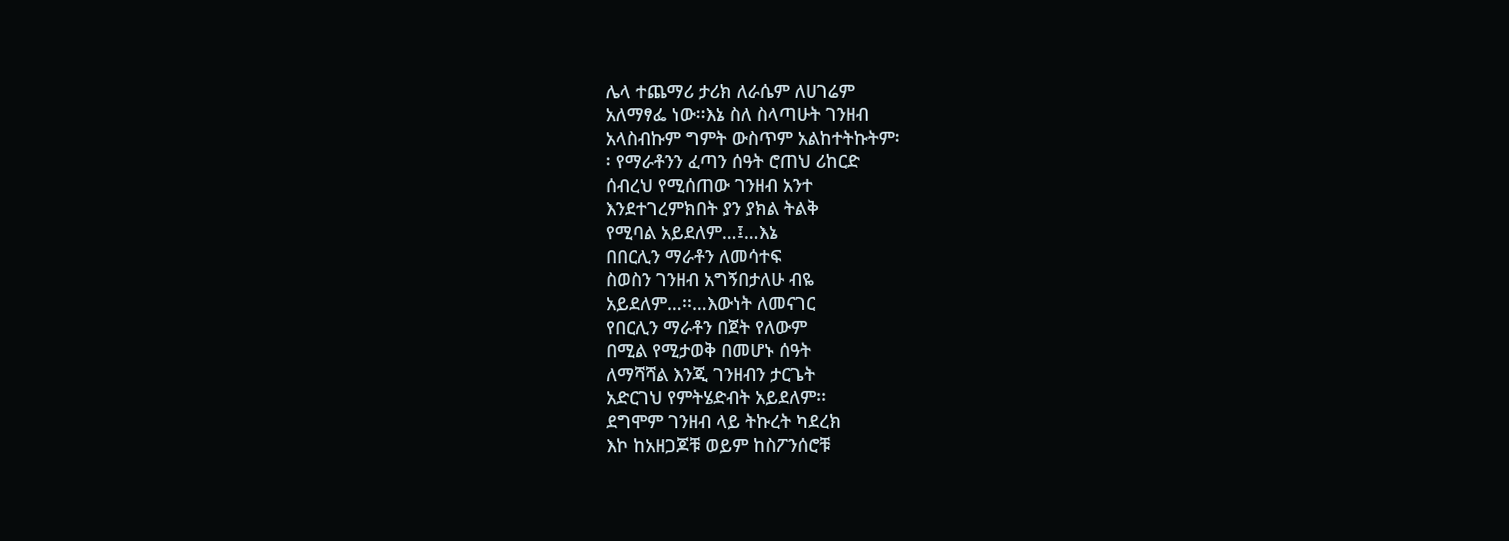ሌላ ተጨማሪ ታሪክ ለራሴም ለሀገሬም
አለማፃፌ ነው፡፡እኔ ስለ ስላጣሁት ገንዘብ
አላስብኩም ግምት ውስጥም አልከተትኩትም፡
፡ የማራቶንን ፈጣን ሰዓት ሮጠህ ሪከርድ
ሰብረህ የሚሰጠው ገንዘብ አንተ
እንደተገረምክበት ያን ያክል ትልቅ
የሚባል አይደለም…፤…እኔ
በበርሊን ማራቶን ለመሳተፍ
ስወስን ገንዘብ አግኝበታለሁ ብዬ
አይደለም…፡፡…እውነት ለመናገር
የበርሊን ማራቶን በጀት የለውም
በሚል የሚታወቅ በመሆኑ ሰዓት
ለማሻሻል እንጂ ገንዘብን ታርጌት
አድርገህ የምትሄድብት አይደለም፡፡
ደግሞም ገንዘብ ላይ ትኩረት ካደረክ
እኮ ከአዘጋጆቹ ወይም ከስፖንሰሮቹ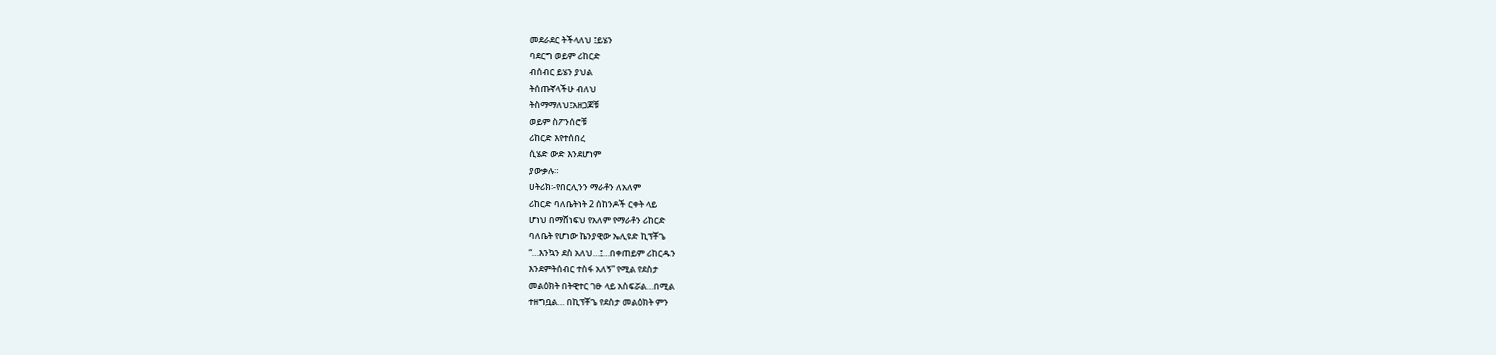መደራደር ትችላለህ ፤ይሄን
ባደርግ ወይም ሪከርድ
ብሰብር ይሄን ያህል
ትሰጡኛላችሁ ብለህ
ትስማማለህ፤አዘጋጆቹ
ወይም ስፖንሰሮቹ
ሪከርድ እየተሰበረ
ሲሄድ ውድ እንደሆነም
ያውቃሉ።
ሀትሪክ፡-የበርሊንን ማራቶን ለአለም
ሪከርድ ባለቤትነት 2 ሰከንዶች ርቀት ላይ
ሆነህ በማሸነፍህ የአለም የማራቶን ሪከርድ
ባለቤት የሆነው ኬንያዊው ኤሊዩድ ኪፕቾጌ
“…እንኳን ደስ አለህ…፤…በቀጠይም ሪከርዱን
እንደምትሰብር ተስፋ አለኝ” የሚል የደስታ
መልዕክት በትዊተር ገፁ ላይ አስፍሯል…በሚል
ተዘግቧል… በኪፕቾጌ የደስታ መልዕክት ምን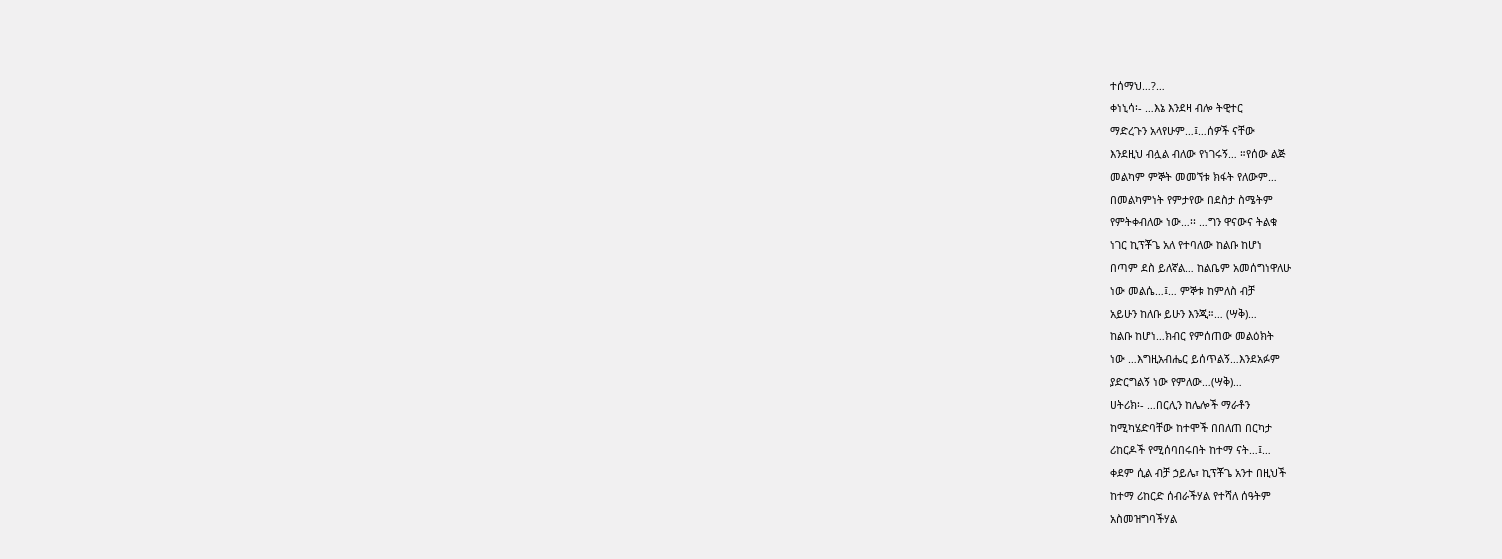ተሰማህ…?…
ቀነኒሳ፡- …እኔ እንደዛ ብሎ ትዊተር
ማድረጉን አላየሁም…፤…ሰዎች ናቸው
እንደዚህ ብሏል ብለው የነገሩኝ… ።የሰው ልጅ
መልካም ምኞት መመኘቱ ክፋት የለውም…
በመልካምነት የምታየው በደስታ ስሜትም
የምትቀብለው ነው…፡፡ …ግን ዋናውና ትልቁ
ነገር ኪፕቾጌ አለ የተባለው ከልቡ ከሆነ
በጣም ደስ ይለኛል… ከልቤም አመሰግነዋለሁ
ነው መልሴ…፤… ምኞቱ ከምለስ ብቻ
አይሁን ከለቡ ይሁን እንጂ።… (ሣቅ)…
ከልቡ ከሆነ…ክብር የምሰጠው መልዕክት
ነው …እግዚአብሔር ይሰጥልኝ…እንደአፉም
ያድርግልኝ ነው የምለው…(ሣቅ)…
ሀትሪክ፡- …በርሊን ከሌሎች ማራቶን
ከሚካሄድባቸው ከተሞች በበለጠ በርካታ
ሪከርዶች የሚሰባበሩበት ከተማ ናት…፤…
ቀደም ሲል ብቻ ኃይሌ፣ ኪፕቾጌ አንተ በዚህች
ከተማ ሪከርድ ሰብራችሃል የተሻለ ሰዓትም
አስመዝግባችሃል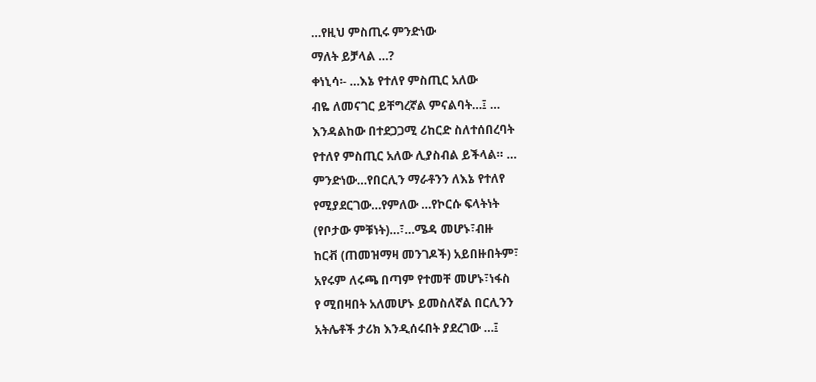…የዚህ ምስጢሩ ምንድነው
ማለት ይቻላል …?
ቀነኒሳ፡- …እኔ የተለየ ምስጢር አለው
ብዬ ለመናገር ይቸግረኛል ምናልባት…፤ …
እንዳልከው በተደጋጋሚ ሪከርድ ስለተሰበረባት
የተለየ ምስጢር አለው ሊያስብል ይችላል። …
ምንድነው…የበርሊን ማራቶንን ለእኔ የተለየ
የሚያደርገው…የምለው …የኮርሱ ፍላትነት
(የቦታው ምቹነት)…፣…ሜዳ መሆኑ፣ብዙ
ከርቭ (ጠመዝማዛ መንገዶች) አይበዙበትም፣
አየሩም ለሩጫ በጣም የተመቸ መሆኑ፣ነፋስ
የ ሚበዛበት አለመሆኑ ይመስለኛል በርሊንን
አትሌቶች ታሪክ እንዲሰሩበት ያደረገው …፤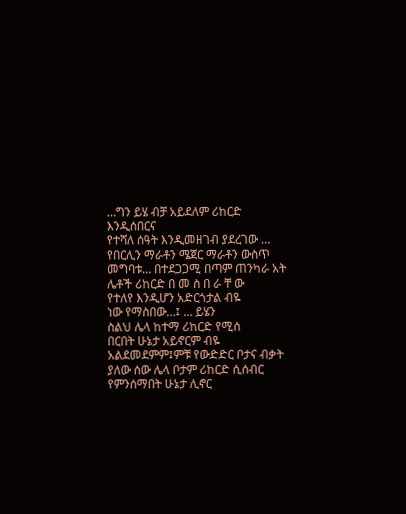…ግን ይሄ ብቻ አይደለም ሪከርድ እንዲሰበርና
የተሻለ ሰዓት እንዲመዘገብ ያደረገው …
የበርሊን ማራቶን ሜጀር ማራቶን ውስጥ
መግባቱ… በተደጋጋሚ በጣም ጠንካራ አት
ሌቶች ሪከርድ በ መ ስ በ ራ ቸ ው
የተለየ እንዲሆን አድርጎታል ብዬ
ነው የማስበው…፤ … ይሄን
ስልህ ሌላ ከተማ ሪከርድ የሚሰ
በርበት ሁኔታ አይኖርም ብዬ
አልደመደምም፤ምቹ የውድድር ቦታና ብቃት
ያለው ሰው ሌላ ቦታም ሪከርድ ሲሰብር
የምንሰማበት ሁኔታ ሊኖር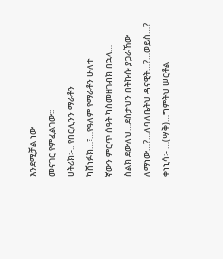እንደሚቻል ነው
መናገር የምፈልገው፡፡
ሀትሪክ፡-.. የበርሊንን ማራቶን
ካሸነፉክ…፣…የዓለም የማራቶን ሁለተ
ኛውን ምርጥ ሰዓት ካስመዘገብክ በኋላ…
ስልክ ደውለህ…ደስታህን በትኩሱ ያጋራኸው
ለማነው…?…ለባለቤትህ ዳናዊት…?…ወይስ…?
ቀነኒሳ፡- …(ሣቅ)…ግምትህ ሠርቶል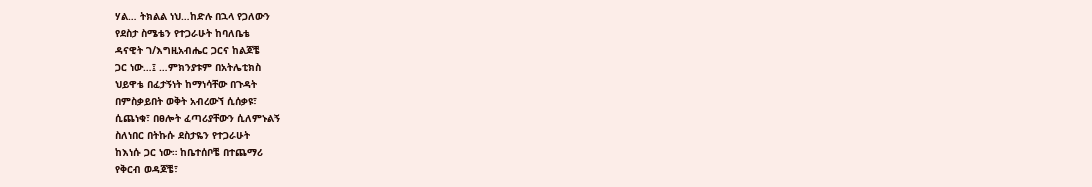ሃል… ትክልል ነህ…ከድሉ በኋላ የጋለውን
የደስታ ስሜቴን የተጋራሁት ከባለቤቴ
ዳናዊት ገ/እግዚአብሔር ጋርና ከልጆቼ
ጋር ነው…፤ …ምክንያቱም በአትሌቲክስ
ህይዋቴ በፈታኝነት ከማነሳቸው በጉዳት
በምስቃይበት ወቅት አብረውኘ ሲሰቃዩ፣
ሲጨነቁ፣ በፀሎት ፈጣሪያቸውን ሲለምኑልኝ
ስለነበር በትኩሱ ደስታዬን የተጋራሁት
ከእነሱ ጋር ነው። ከቤተሰቦቼ በተጨማሪ
የቅርብ ወዳጆቼ፣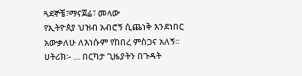ጓደኞቼ፣ማናጀሬ፣ መላው
የኢትዮጰያ ህዝብ አብሮኝ ሲጨነቅ እንደነበር
አውቃለሁ ለእነሱም የከበረ ምስጋና አለኝ፡፡
ሀትሪክ፡- … በርካታ ጊዜያትን በጉዳት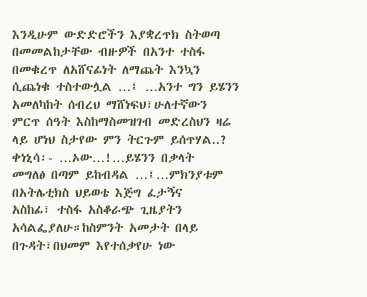እንዲሁም ውድድሮችን እያቋረጥክ ስትወጣ
በመመልከታቸው ብዙዎች በአንተ ተስፋ
በመቁረጥ ለአሸናፊነት ለማጨት እንኳን
ሲጨነቁ ተስተውሏል …፤ …አንተ ግን ይሄንን
አመለካከት ሰብረህ ማሸነፍህ፣ሁለተኛውን
ምርጥ ሰዓት እስከማስመዝገብ መድረስህን ዛሬ
ላይ ሆነህ ስታየው ምን ትርጉም ይሰጥሃል..?
ቀነኒሳ፡- …ኦው…!…ይሄንን በቃላት
መግለፅ በጣም ይከብዳል …፤…ምክንያቱም
በአትሌቲክስ ህይወቴ እጅግ ፈታኝና
አስከፊ፣ ተስፋ አስቆራጭ ጊዜያትን
አሳልፌያለሁ።ከስምንት አመታት በላይ
በጉዳት፣በህመም እየተሰቃየሁ ነው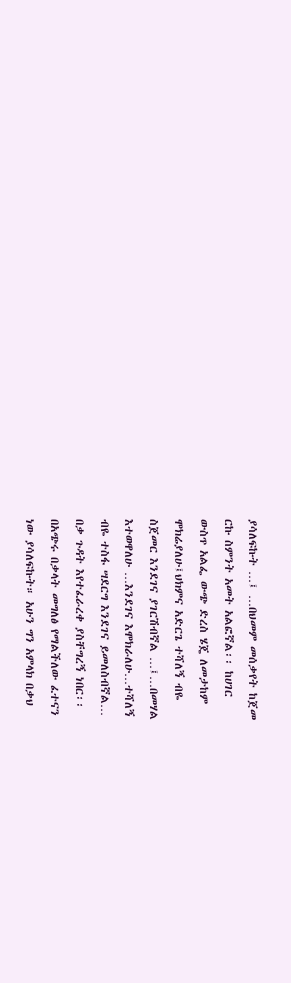ያሳለፍኩት …፤ …በህመም መሰቃየት ከጀመ
ርኩ ስምንት አመት አልፎኛል፡፡ ከሀገር
ውስጥ አልፌ ውጭ ድረስ ሄጄ ለመታከም
ሞክሬያለሁ፤ህክምና አድርጌ ተሻለኝ ብዬ
ስጀመር እንደገና ያገርሽብኛል …፤…በመሃል
እተወዋለሁ …እንደገና እሞክራለሁ…ተሻለኝ
ብዬ ተስፋ ሣደርግ እንደገና ይመለስብኛል…
በቃ ጉዳት እየተፈራረቀ ያስቸግረኝ ነበር፡፡
በአጭሩ በቃላት መግለፅ የማልችለው ፈተናን
ነው ያሳለፍኩት። አሁን ግን አምላክ በቃህ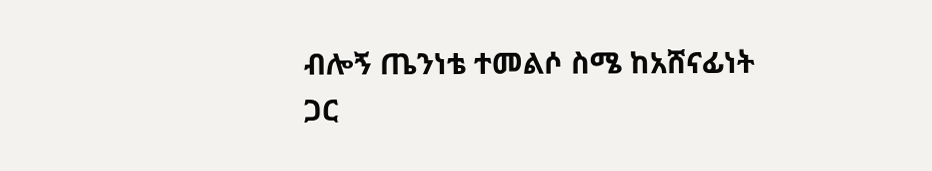ብሎኝ ጤንነቴ ተመልሶ ስሜ ከአሸናፊነት
ጋር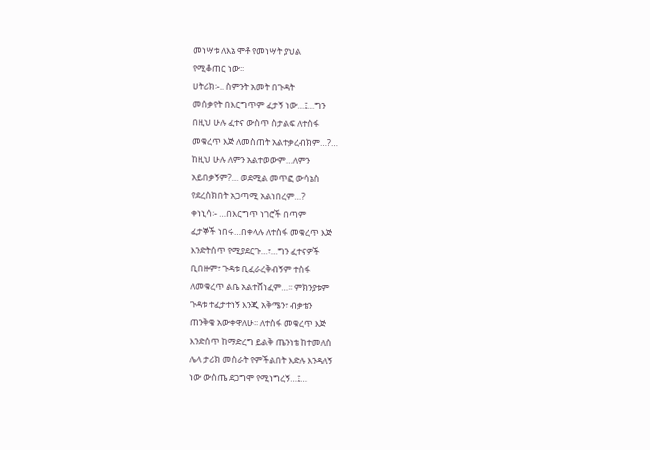መነሣቱ ለእኔ ሞቶ የመነሣት ያህል
የሚቆጠር ነው፡፡
ሀትሪክ፡-.. ስምንት አመት በጉዳት
መሰቃየት በእርግጥም ፈታኝ ነው…፤…ግን
በዚህ ሁሉ ፈተና ውስጥ ስታልፍ ለተስፋ
መቁረጥ እጅ ለመስጠት አልተቃረብክም…?…
ከዚህ ሁሉ ለምን አልተወውም…ለምን
አይበቃኝም?… ወደሚል መጥፎ ውሳኔስ
የደረስክበት አጋጣሚ አልነበረም…?
ቀነኒሳ፡- …በእርግጥ ነገሮች በጣም
ፈታኞች ነበሩ…በቀላሉ ለተስፋ መቁረጥ እጅ
እንድትሰጥ የሚያደርጉ…፣…ግን ፈተናዎች
ቢበዙም፣ ጉዳቱ ቢፈራረቅብኝም ተስፋ
ለመቁረጥ ልቤ አልተሸነፈም…፡፡ ምክንያቱም
ጉዳቱ ተፈታተነኝ እንጂ አቅሜን፣ ብቃቴን
ጠንቅቄ አውቀዋለሁ፡፡ ለተስፋ መቁረጥ እጅ
እንድሰጥ ከማድረግ ይልቅ ጤንነቴ ከተመለሰ
ሌላ ታሪክ መስራት የምችልበት እድሉ እንዳለኝ
ነው ውስጤ ደጋግሞ የሚነግረኝ…፤…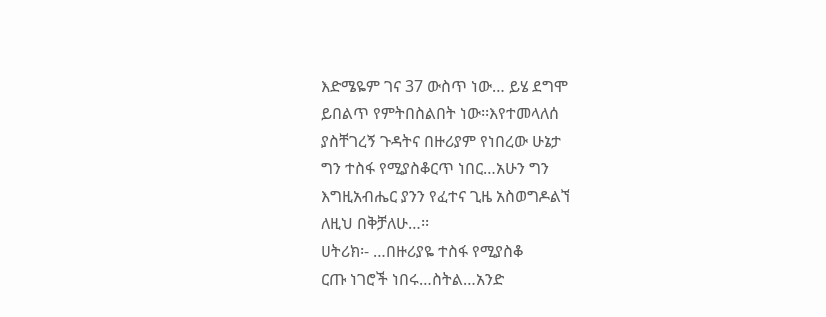እድሜዬም ገና 37 ውስጥ ነው… ይሄ ደግሞ
ይበልጥ የምትበስልበት ነው፡፡እየተመላለሰ
ያስቸገረኝ ጉዳትና በዙሪያም የነበረው ሁኔታ
ግን ተስፋ የሚያስቆርጥ ነበር…አሁን ግን
እግዚአብሔር ያንን የፈተና ጊዜ አስወግዶልኘ
ለዚህ በቅቻለሁ…፡፡
ሀትሪክ፡- …በዙሪያዬ ተስፋ የሚያስቆ
ርጡ ነገሮች ነበሩ…ስትል…አንድ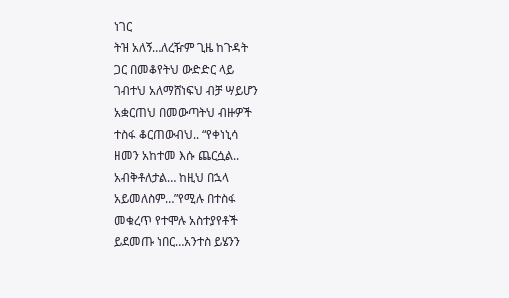ነገር
ትዝ አለኝ…ለረዥም ጊዜ ከጉዳት
ጋር በመቆየትህ ውድድር ላይ
ገብተህ አለማሸነፍህ ብቻ ሣይሆን
አቋርጠህ በመውጣትህ ብዙዎች
ተስፋ ቆርጠውብህ.. “የቀነኒሳ
ዘመን አከተመ እሱ ጨርሷል..
አብቅቶለታል… ከዚህ በኋላ
አይመለስም…”የሚሉ በተስፋ
መቁረጥ የተሞሉ አስተያየቶች
ይደመጡ ነበር…አንተስ ይሄንን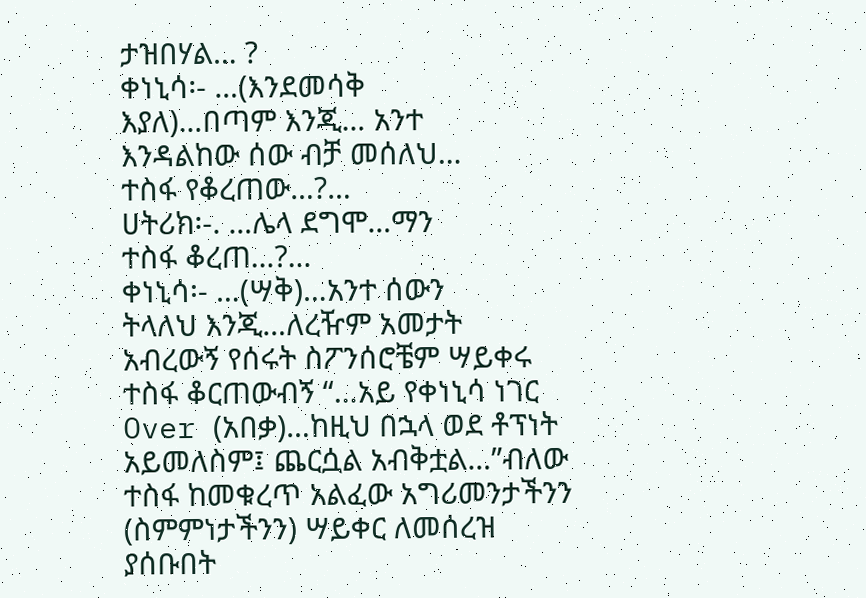ታዝበሃል… ?
ቀነኒሳ፡- …(እንደመሳቅ
እያለ)…በጣም እንጂ… አንተ
እንዳልከው ሰው ብቻ መሰለህ…
ተስፋ የቆረጠው…?…
ሀትሪክ፡-. …ሌላ ደግሞ…ማን
ተስፋ ቆረጠ…?…
ቀነኒሳ፡- …(ሣቅ)…አንተ ሰውን
ትላለህ እንጂ…ለረዥም አመታት
አብረውኝ የሰሩት ስፖንሰሮቼም ሣይቀሩ
ተስፋ ቆርጠውብኝ “…አይ የቀነኒሳ ነገር
Over (አበቃ)…ከዚህ በኋላ ወደ ቶፕነት
አይመለስም፤ ጨርሷል አብቅቷል…”ብለው
ተስፋ ከመቁረጥ አልፈው አግሪመንታችንን
(ስምምነታችንን) ሣይቀር ለመሰረዝ
ያሰቡበት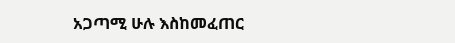አጋጣሚ ሁሉ እስከመፈጠር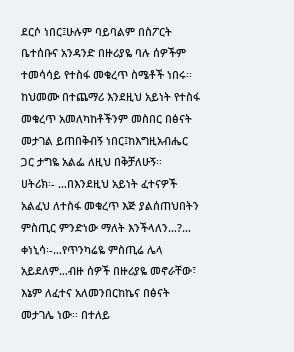ደርሶ ነበር፤ሁሉም ባይባልም በስፖርት
ቤተሰቡና አንዳንድ በዙሪያዬ ባሉ ሰዎችም
ተመሳሳይ የተስፋ መቁረጥ ስሜቶች ነበሩ፡፡
ከህመሙ በተጨማሪ እንደዚህ አይነት የተስፋ
መቁረጥ አመለካከቶችንም መስበር በፅናት
መታገል ይጠበቅብኝ ነበር፤ከእግዚአብሔር
ጋር ታግዬ አልፌ ለዚህ በቅቻለሁኝ፡፡
ሀትሪክ፡- …በእንደዚህ አይነት ፈተናዎች
አልፈህ ለተስፋ መቁረጥ እጅ ያልሰጠህበትን
ምስጢር ምንድነው ማለት እንችላለን…?…
ቀነኒሳ፡-…የጥንካሬዬ ምስጢሬ ሌላ
አይደለም…ብዙ ሰዎች በዙሪያዬ መኖራቸው፣
እኔም ለፈተና አለመንበርከኬና በፅናት
መታገሌ ነው፡፡ በተለይ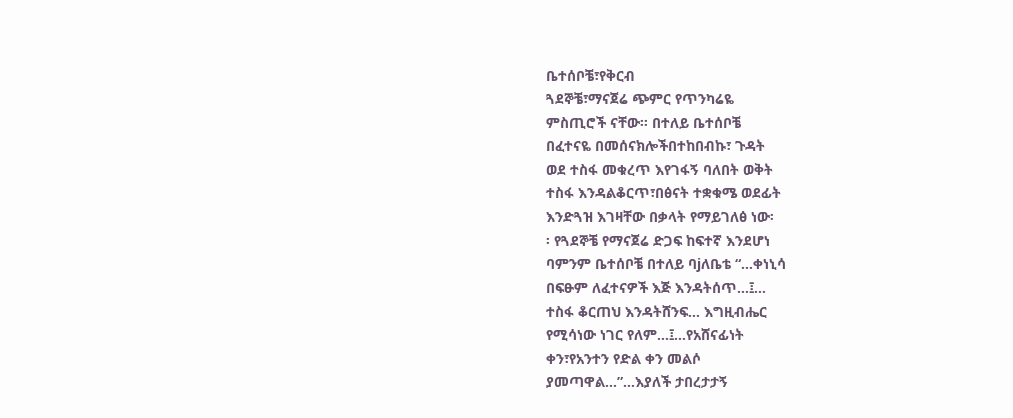ቤተሰቦቼ፣የቅርብ
ጓደኞቼ፣ማናጀሬ ጭምር የጥንካሬዬ
ምስጢሮች ናቸው፡፡ በተለይ ቤተሰቦቼ
በፈተናዬ በመሰናክሎችበተከበብኩ፣ ጉዳት
ወደ ተስፋ መቁረጥ እየገፋኝ ባለበት ወቅት
ተስፋ እንዳልቆርጥ፣በፅናት ተቋቁሜ ወደፊት
እንድጓዝ እገዛቸው በቃላት የማይገለፅ ነው፡
፡ የጓደኞቼ የማናጀሬ ድጋፍ ከፍተኛ እንደሆነ
ባምንም ቤተሰቦቼ በተለይ ባjለቤቴ “…ቀነኒሳ
በፍፁም ለፈተናዎች እጅ እንዳትሰጥ…፤…
ተስፋ ቆርጠህ እንዳትሸንፍ… እግዚብሔር
የሚሳነው ነገር የለም…፤…የአሸናፊነት
ቀን፣የአንተን የድል ቀን መልሶ
ያመጣዋል…”…እያለች ታበረታታኝ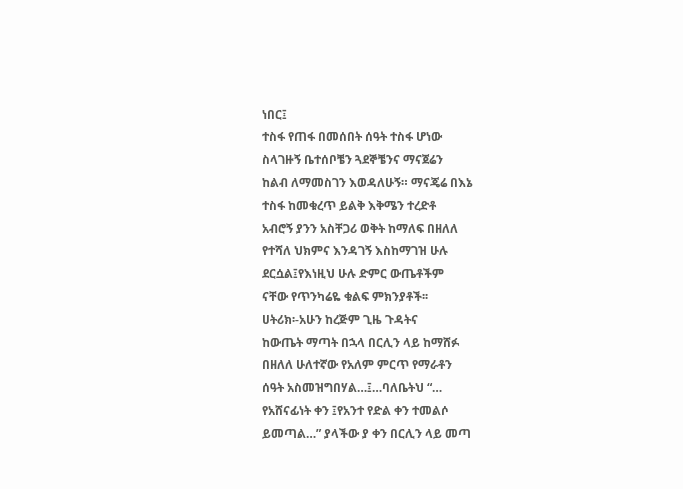ነበር፤
ተስፋ የጠፋ በመሰበት ሰዓት ተስፋ ሆነው
ስላገዙኝ ቤተሰቦቼን ጓደኞቼንና ማናጀሬን
ከልብ ለማመስገን እወዳለሁኝ። ማናጄሬ በእኔ
ተስፋ ከመቁረጥ ይልቅ እቅሜን ተረድቶ
አብሮኝ ያንን አስቸጋሪ ወቅት ከማለፍ በዘለለ
የተሻለ ህክምና እንዳገኝ እስከማገዝ ሁሉ
ደርሷል፤የእነዚህ ሁሉ ድምር ውጤቶችም
ናቸው የጥንካሬዬ ቁልፍ ምክንያቶች፡፡
ሀትሪክ፡-አሁን ከረጅም ጊዜ ጉዳትና
ከውጤት ማጣት በኋላ በርሊን ላይ ከማሸፉ
በዘለለ ሁለተኛው የአለም ምርጥ የማራቶን
ሰዓት አስመዝግበሃል…፤…ባለቤትህ “…
የአሸናፊነት ቀን ፤የአንተ የድል ቀን ተመልሶ
ይመጣል…” ያላችው ያ ቀን በርሊን ላይ መጣ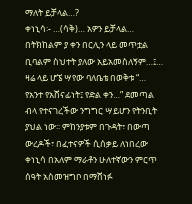ማለት ይቻላል…?
ቀነኒሳ፡- …(ሳቅ)… አዎን ይቻላል…
በትክከልም ያ ቀን በርሊን ላይ መጥቷል
ቢባልም ስህተት ያለው አይአመስለኝም…፤…
ዛሬ ላይ ሆኜ ሣየው ባለቤቴ በወቅቱ “…
የአንተ የአሸናፊነት፤ የድል ቀን…” ደመጣል
ብላ የተናገረችው ንግግር ሣይሆን የትንቢት
ያህል ነው፡፡ ምከንያቱም በጉዳት፣ በውጣ
ውረዶች፣ በፈተናዎች ሲሰቃይ ለነበረው
ቀነኒሳ በአለም ማራቶን ሁለተኛውን ምርጥ
ሰዓት አስመዝግቦ በማሸነፉ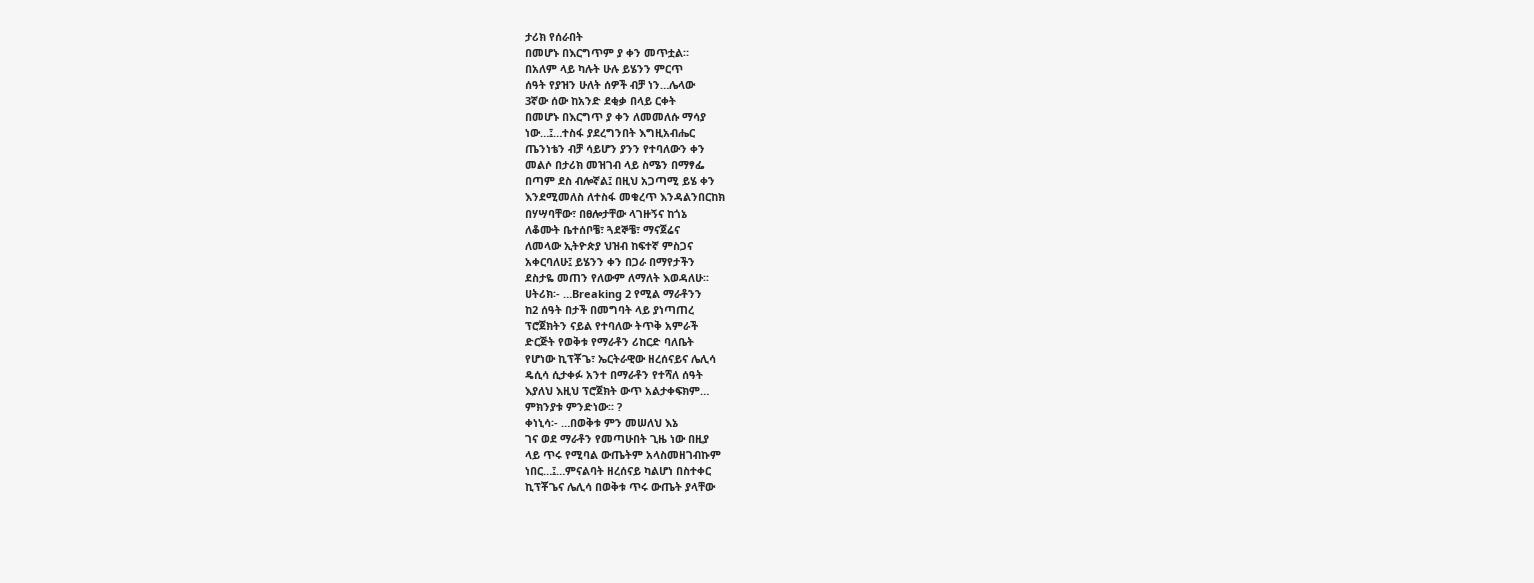ታሪክ የሰራበት
በመሆኑ በእርግጥም ያ ቀን መጥቷል።
በአለም ላይ ካሉት ሁሉ ይሄንን ምርጥ
ሰዓት የያዝን ሁለት ሰዎች ብቻ ነን…ሌላው
3ኛው ሰው ከአንድ ደቂቃ በላይ ርቀት
በመሆኑ በእርግጥ ያ ቀን ለመመለሱ ማሳያ
ነው…፤…ተስፋ ያደረግንበት እግዚአብሔር
ጤንነቴን ብቻ ሳይሆን ያንን የተባለውን ቀን
መልሶ በታሪክ መዝገብ ላይ ስሜን በማፃፌ
በጣም ደስ ብሎኛል፤ በዚህ አጋጣሚ ይሄ ቀን
እንደሚመለስ ለተስፋ መቁረጥ እንዳልንበርከክ
በሃሣባቸው፣ በፀሎታቸው ላገዙኝና ከጎኔ
ለቆሙት ቤተሰቦቼ፣ ጓደኞቼ፣ ማናጀሬና
ለመላው ኢትዮጵያ ህዝብ ከፍተኛ ምስጋና
አቀርባለሁ፤ ይሄንን ቀን በጋራ በማየታችን
ደስታዬ መጠን የለውም ለማለት እወዳለሁ፡፡
ሀትሪክ፡- …Breaking 2 የሚል ማራቶንን
ከ2 ሰዓት በታች በመግባት ላይ ያነጣጠረ
ፕሮጀክትን ናይል የተባለው ትጥቅ አምራች
ድርጅት የወቅቱ የማራቶን ሪከርድ ባለቤት
የሆነው ኪፕቾጌ፣ ኤርትራዊው ዘረሰናይና ሌሊሳ
ዴሲሳ ሲታቀፉ አንተ በማራቶን የተሻለ ሰዓት
እያለህ እዚህ ፕሮጀክት ውጥ አልታቀፍክም…
ምክንያቱ ምንድነው፡፡ ?
ቀነኒሳ፡- …በወቅቱ ምን መሠለህ እኔ
ገና ወደ ማራቶን የመጣሁበት ጊዜ ነው በዚያ
ላይ ጥሩ የሚባል ውጤትም አላስመዘገብኩም
ነበር…፤…ምናልባት ዘረሰናይ ካልሆነ በስተቀር
ኪፕቾጌና ሌሊሳ በወቅቱ ጥሩ ውጤት ያላቸው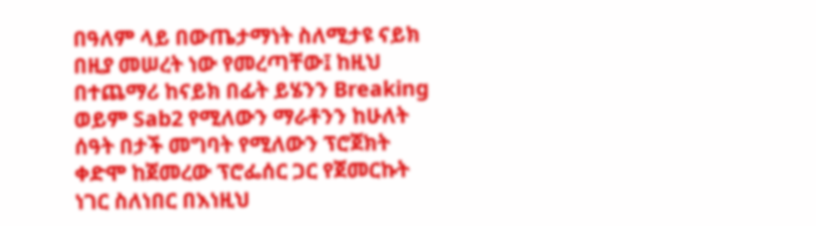በዓለም ላይ በውጤታማነት ስለሚታዩ ናይክ
በዚያ መሠረት ነው የመረጣቸው፤ ከዚህ
በተጨማሪ ከናይክ በፊት ይሄንን Breaking
ወይም Sab2 የሚለውን ማራቶንን ከሁለት
ሰዓት በታች መግባት የሚለውን ፕሮጀክት
ቀድሞ ከጀመረው ፕሮፌሰር ጋር የጀመርኩት
ነገር ስለነበር በእነዚህ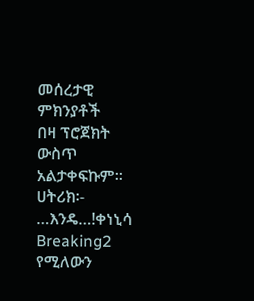መሰረታዊ ምክንያቶች
በዛ ፕሮጀክት ውስጥ አልታቀፍኩም፡፡
ሀትሪክ፡- …እንዴ…!ቀነኒሳ Breaking2
የሚለውን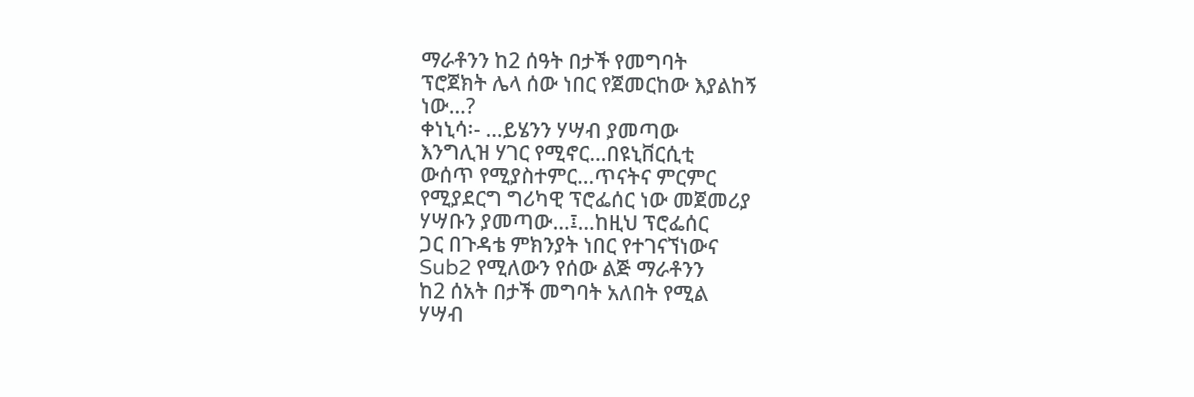ማራቶንን ከ2 ሰዓት በታች የመግባት
ፕሮጀክት ሌላ ሰው ነበር የጀመርከው እያልከኝ
ነው…?
ቀነኒሳ፡- …ይሄንን ሃሣብ ያመጣው
እንግሊዝ ሃገር የሚኖር…በዩኒቨርሲቲ
ውሰጥ የሚያስተምር…ጥናትና ምርምር
የሚያደርግ ግሪካዊ ፕሮፌሰር ነው መጀመሪያ
ሃሣቡን ያመጣው…፤…ከዚህ ፕሮፌሰር
ጋር በጉዳቴ ምክንያት ነበር የተገናኘነውና
Sub2 የሚለውን የሰው ልጅ ማራቶንን
ከ2 ሰአት በታች መግባት አለበት የሚል
ሃሣብ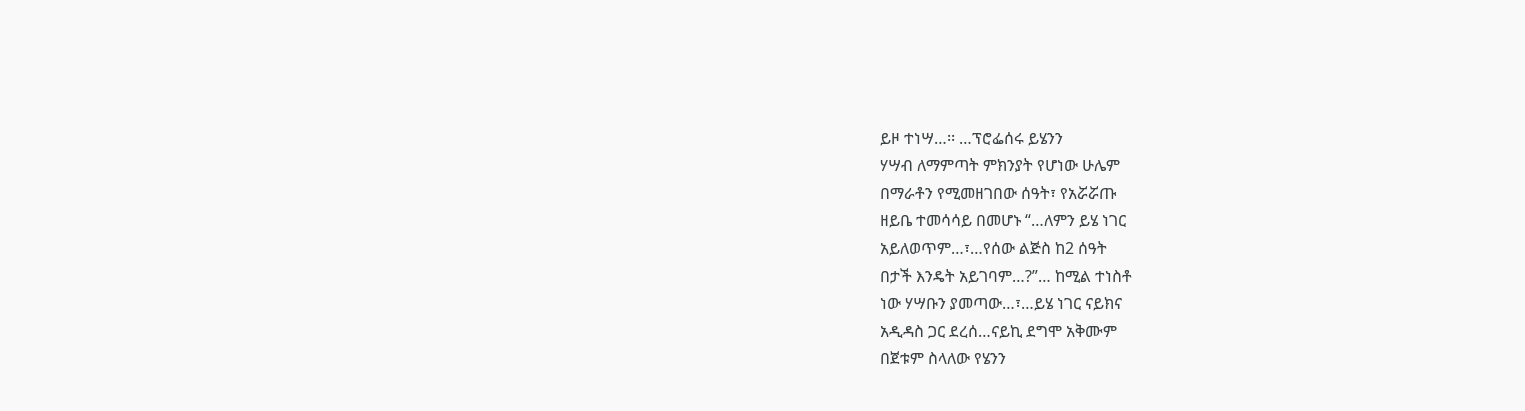ይዞ ተነሣ…፡፡ …ፕሮፌሰሩ ይሄንን
ሃሣብ ለማምጣት ምክንያት የሆነው ሁሌም
በማራቶን የሚመዘገበው ሰዓት፣ የአሯሯጡ
ዘይቤ ተመሳሳይ በመሆኑ “…ለምን ይሄ ነገር
አይለወጥም…፣…የሰው ልጅስ ከ2 ሰዓት
በታች እንዴት አይገባም…?”… ከሚል ተነስቶ
ነው ሃሣቡን ያመጣው…፣…ይሄ ነገር ናይክና
አዲዳስ ጋር ደረሰ…ናይኪ ደግሞ አቅሙም
በጀቱም ስላለው የሄንን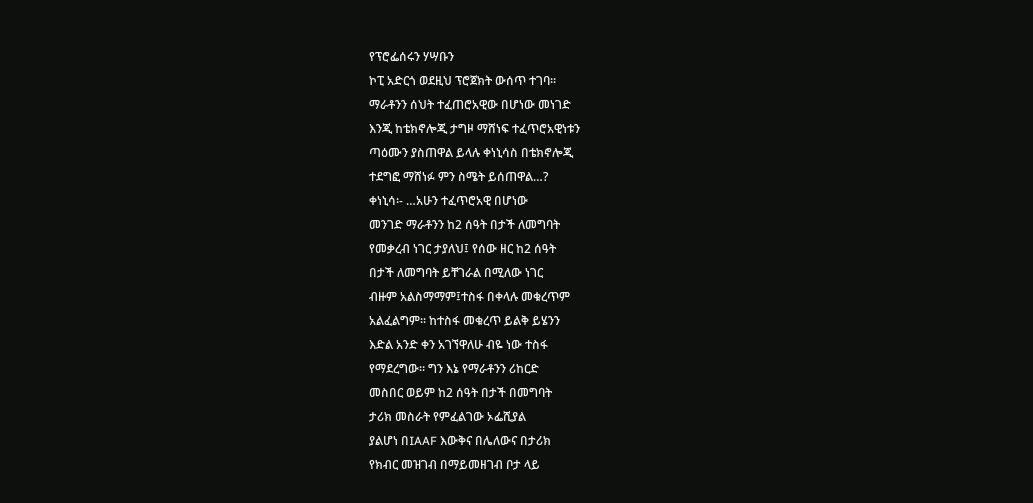የፕሮፌሰሩን ሃሣቡን
ኮፒ አድርጎ ወደዚህ ፕሮጀክት ውሰጥ ተገባ፡፡
ማራቶንን ሰህት ተፈጠሮአዊው በሆነው መነገድ
እንጂ ከቴክኖሎጂ ታግዞ ማሸነፍ ተፈጥሮአዊነቱን
ጣዕሙን ያስጠዋል ይላሉ ቀነኒሳስ በቴክኖሎጂ
ተደግፎ ማሸነፉ ምን ስሜት ይሰጠዋል…?
ቀነኒሳ፡- …አሁን ተፈጥሮአዊ በሆነው
መንገድ ማራቶንን ከ2 ሰዓት በታች ለመግባት
የመቃረብ ነገር ታያለህ፤ የሰው ዘር ከ2 ሰዓት
በታች ለመግባት ይቸገራል በሚለው ነገር
ብዙም አልስማማም፤ተስፋ በቀላሉ መቁረጥም
አልፈልግም፡፡ ከተስፋ መቁረጥ ይልቅ ይሄንን
እድል አንድ ቀን አገኘዋለሁ ብዬ ነው ተስፋ
የማደረግው። ግን እኔ የማራቶንን ሪከርድ
መስበር ወይም ከ2 ሰዓት በታች በመግባት
ታሪክ መስራት የምፈልገው ኦፌሺያል
ያልሆነ በIAAF እውቅና በሌለውና በታሪክ
የክብር መዝገብ በማይመዘገብ ቦታ ላይ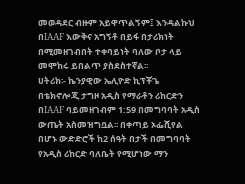መወዳደር ብዙም አይዋጥልኝም፤ እንዳልኩህ
በIAAF እውቅና አግኝቶ በይፋ በታሪክነት
በሚመዘገብበት ተቀባይነት ባለው ቦታ ላይ
መሞከሩ ይበልጥ ያስደስተኛል፡፡
ሀትሪክ፡- ኬንያዊው ኤሊዮድ ኪፕቾጌ
በቴክኖሎጂ ታግዞ አዲስ የማራቶን ሪከርድን
በIAAF ባይመዘገብም 1:59 በመግባባት አዲስ
ውጤት አስመዝግቧል፡፡ በቀጣይ ኦፌሺየል
በሆኑ ውድድሮች ከ2 ሰዓት በታች በመግባባት
የአዲስ ሪከርድ ባለቤት የሚሆነው ማን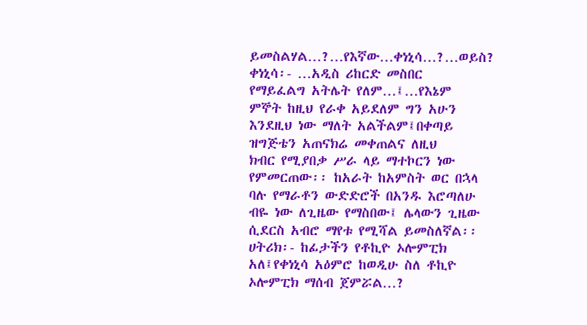ይመስልሃል…?…የእኛው…ቀነኒሳ…?…ወይስ?
ቀነኒሳ፡- …አዲስ ሪከርድ መስበር
የማይፈልግ አትሌት የለም…፤…የእኔም
ምኞት ከዚህ የራቀ አይደለም ግን አሁን
እንደዚህ ነው ማለት አልችልም፤በቀጣይ
ዝግጅቴን አጠናክሬ መቀጠልና ለዚህ
ክብር የሚያበቃ ሥራ ላይ ማተኮርን ነው
የምመርጠው፡፡ ከአራት ከአምስት ወር በኋላ
ባሉ የማራቶን ውድድሮች በአንዱ እሮጣለሁ
ብዬ ነው ለጊዜው የማስበው፤ ሌላውን ጊዜው
ሲደርስ አብሮ ማየቱ የሚሻል ይመስለኛል፡፡
ሀትሪክ፡- ከፊታችን የቶኪዮ ኦሎምፒክ
አለ፤የቀነኒሳ አዕምሮ ከወዲሁ ስለ ቶኪዮ
ኦሎምፒክ ማሰብ ጀምሯል…?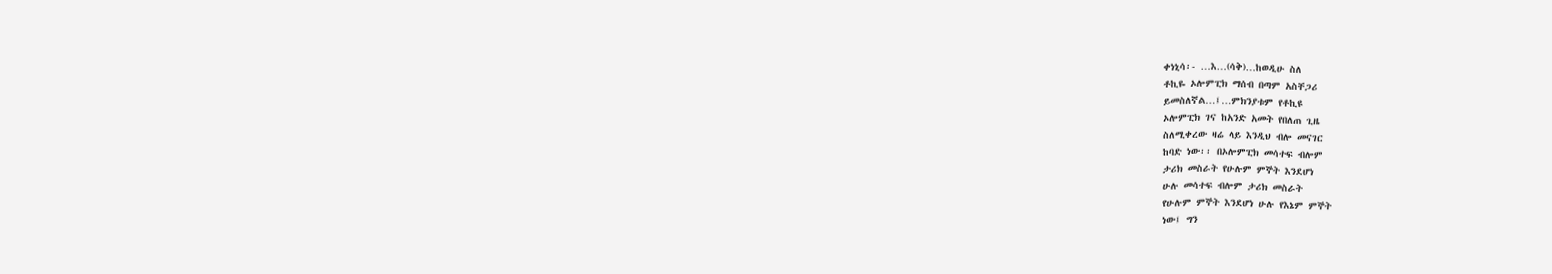ቀነኒሳ፡- …እ…(ሳቅ)…ከወዲሁ ስለ
ቶኪዬ ኦሎምፒክ ማሰብ በጣም አስቸጋሪ
ይመስለኛል…፤…ምክንያቱም የቶኪዩ
ኦሎምፒክ ገና ከአንድ አመት የበለጠ ጊዜ
ስለሚቀረው ዛሬ ላይ እንዲህ ብሎ መናገር
ከባድ ነው፡፡ በኦሎምፒክ መሳተፍ ብሎም
ታሪክ መስራት የሁሉም ምኞት እንደሆነ
ሁሉ መሳተፍ ብሎም ታሪክ መስራት
የሁሉም ምኞት እንደሆነ ሁሉ የእኔም ምኞት
ነው፤ ግን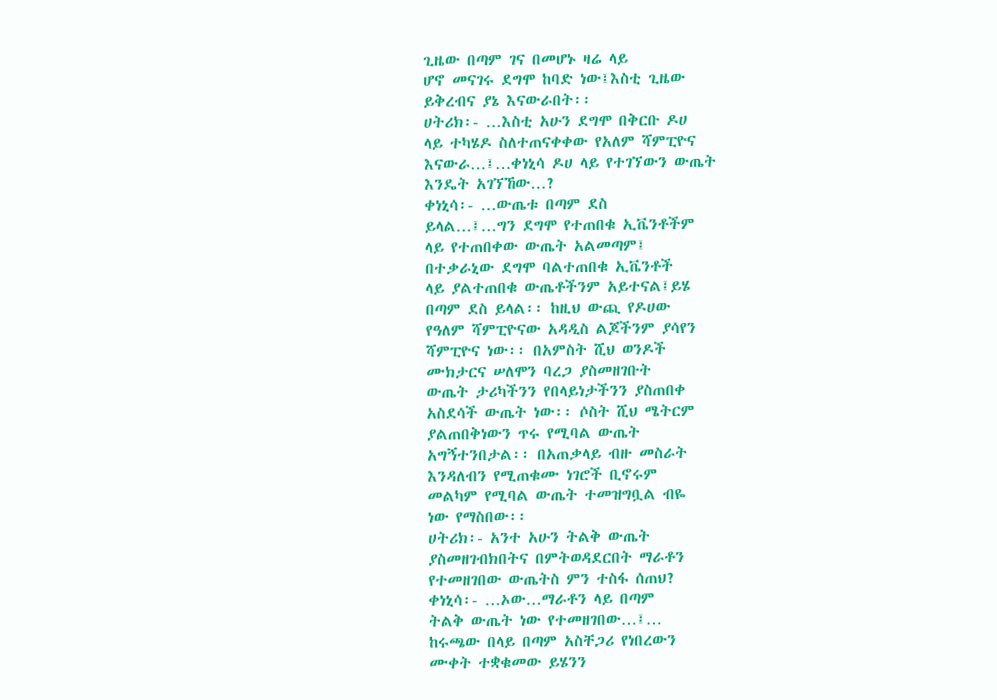ጊዜው በጣም ገና በመሆኑ ዛሬ ላይ
ሆኖ መናገሩ ደግሞ ከባድ ነው፤እስቲ ጊዜው
ይቅረብና ያኔ እናውራበት፡፡
ሀትሪክ፡- …እስቲ አሁን ደግሞ በቅርቡ ዶሀ
ላይ ተካሄዶ ስለተጠናቀቀው የአለም ሻምፒዮና
እናውራ…፤…ቀነኒሳ ዶሀ ላይ የተገኘውን ውጤት
እንዴት አገኘኸው…?
ቀነኒሳ፡- …ውጤቱ በጣም ደስ
ይላል…፤…ግን ደግሞ የተጠበቁ ኢቬንቶችም
ላይ የተጠበቀው ውጤት አልመጣም፤
በተቃራኒው ደግሞ ባልተጠበቁ ኢቬንቶች
ላይ ያልተጠበቁ ውጤቶችንም አይተናል፤ይሄ
በጣም ደስ ይላል፡፡ ከዚህ ውጪ የዶሀው
የዓለም ሻምፒዮናው አዳዲስ ልጆችንም ያሳየን
ሻምፒዮና ነው፡፡ በአምስት ሺህ ወንዶች
ሙክታርና ሠለሞን ባረጋ ያስመዘገቡት
ውጤት ታሪካችንን የበላይነታችንን ያስጠበቀ
አስደሳች ውጤት ነው፡፡ ሶስት ሺህ ሜትርም
ያልጠበቅነውን ጥሩ የሚባል ውጤት
አግኝተንበታል፡፡ በአጠቃላይ ብዙ መስራት
እንዳለብን የሚጠቁሙ ነገሮች ቢኖሩም
መልካም የሚባል ውጤት ተመዝግቧል ብዬ
ነው የማስበው፡፡
ሀትሪክ፡- አንተ አሁን ትልቅ ውጤት
ያስመዘገብክበትና በምትወዳደርበት ማራቶን
የተመዘገበው ውጤትስ ምን ተስፋ ሰጠህ?
ቀነኒሳ፡- …ኦው…ማራቶን ላይ በጣም
ትልቅ ውጤት ነው የተመዘገበው…፤…
ከሩጫው በላይ በጣም አስቸጋሪ የነበረውን
ሙቀት ተቋቁመው ይሄንን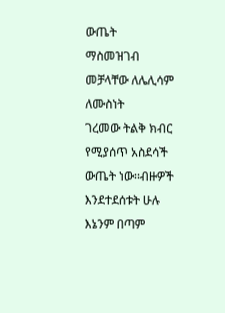ውጤት
ማስመዝገብ መቻላቸው ለሌሊሳም ለሙስነት
ገረመው ትልቅ ክብር የሚያሰጥ አስደሳች
ውጤት ነው፡፡ብዙዎች እንደተደሰቱት ሁሉ
እኔንም በጣም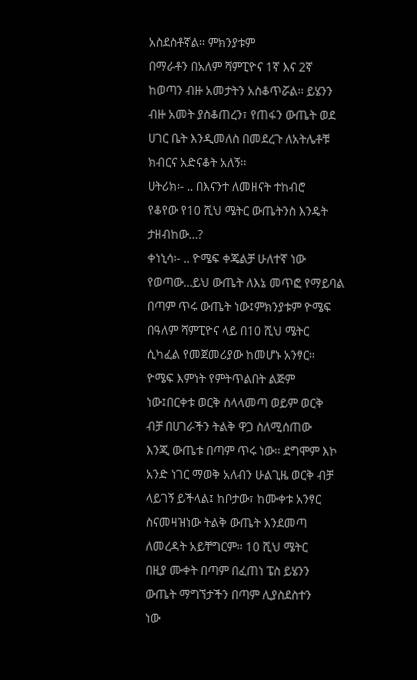አስደስቶኛል፡፡ ምክንያቱም
በማራቶን በአለም ሻምፒዮና 1ኛ እና 2ኛ
ከወጣን ብዙ አመታትን አስቆጥሯል፡፡ ይሄንን
ብዙ አመት ያስቆጠረን፣ የጠፋን ውጤት ወደ
ሀገር ቤት እንዲመለስ በመደረጉ ለአትሌቶቹ
ክብርና አድናቆት አለኝ፡፡
ሀትሪክ፡- .. በእናንተ ለመዘናት ተከብሮ
የቆየው የ10 ሺህ ሜትር ውጤትንስ እንዴት
ታዘብከው…?
ቀነኒሳ፡- .. ዮሜፍ ቀጄልቻ ሁለተኛ ነው
የወጣው…ይህ ውጤት ለእኔ መጥፎ የማይባል
በጣም ጥሩ ውጤት ነው፤ምክንያቱም ዮሜፍ
በዓለም ሻምፒዮና ላይ በ10 ሺህ ሜትር
ሲካፈል የመጀመሪያው ከመሆኑ አንፃር።
ዮሜፍ እምነት የምትጥልበት ልጅም
ነው፤በርቀቱ ወርቅ ስላላመጣ ወይም ወርቅ
ብቻ በሀገራችን ትልቅ ዋጋ ስለሚሰጠው
እንጂ ውጤቱ በጣም ጥሩ ነው፡፡ ደግሞም እኮ
አንድ ነገር ማወቅ አለብን ሁልጊዜ ወርቅ ብቻ
ላይገኝ ይችላል፤ ከቦታው፣ ከሙቀቱ አንፃር
ስናመዛዝነው ትልቅ ውጤት እንደመጣ
ለመረዳት አይቸግርም። 10 ሺህ ሜትር
በዚያ ሙቀት በጣም በፈጠነ ፔስ ይሄንን
ውጤት ማግኘታችን በጣም ሊያስደስተን
ነው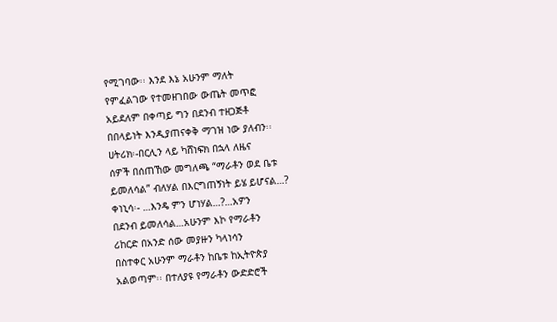የሚገባው፡፡ እንደ እኔ አሁንም ማለት
የምፈልገው የተመዘገበው ውጤት መጥፎ
አይደለም በቀጣይ ግን በደንብ ተዘጋጅቶ
በበላይነት እንዲያጠናቀቅ ማገዝ ነው ያለብን፡፡
ሀትሪክ፡-በርሊን ላይ ካሸነፍክ በኋላ ለዜና
ሰዎች በሰጠኸው መግለጫ “ማራቶን ወደ ቤቱ
ይመለሳል” ብለሃል በእርግጠኝነት ይሄ ይሆናል…?
ቀነኒሳ፡- …እንዴ ምን ሆነሃል…?…አዎን
በደንብ ይመለሳል…አሁንም እኮ የማራቶን
ሪከርድ በአንድ ሰው መያዙን ካላነሳን
በስተቀር አሁንም ማራቶን ከቤቱ ከኢትዮጵያ
አልወጣም፡፡ በተለያዩ የማራቶን ውድድሮች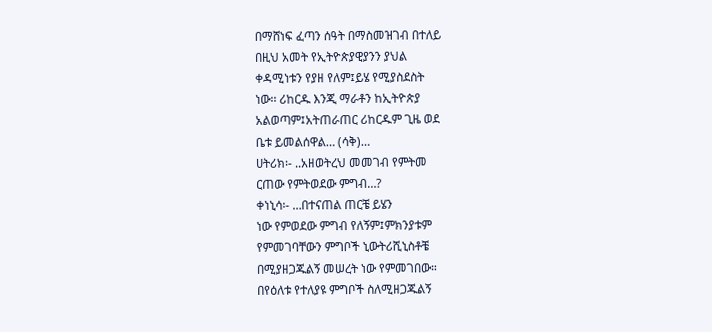በማሸነፍ ፈጣን ሰዓት በማስመዝገብ በተለይ
በዚህ አመት የኢትዮጵያዊያንን ያህል
ቀዳሚነቱን የያዘ የለም፤ይሄ የሚያስደስት
ነው፡፡ ሪከርዱ እንጂ ማራቶን ከኢትዮጵያ
አልወጣም፤አትጠራጠር ሪከርዱም ጊዜ ወደ
ቤቱ ይመልሰዋል… (ሳቅ)…
ሀትሪክ፡- ..አዘወትረህ መመገብ የምትመ
ርጠው የምትወደው ምግብ…?
ቀነኒሳ፡- …በተናጠል ጠርቼ ይሄን
ነው የምወደው ምግብ የለኝም፤ምክንያቱም
የምመገባቸውን ምግቦች ኒውትሪሺኒስቶቼ
በሚያዘጋጁልኝ መሠረት ነው የምመገበው።
በየዕለቱ የተለያዩ ምግቦች ስለሚዘጋጁልኝ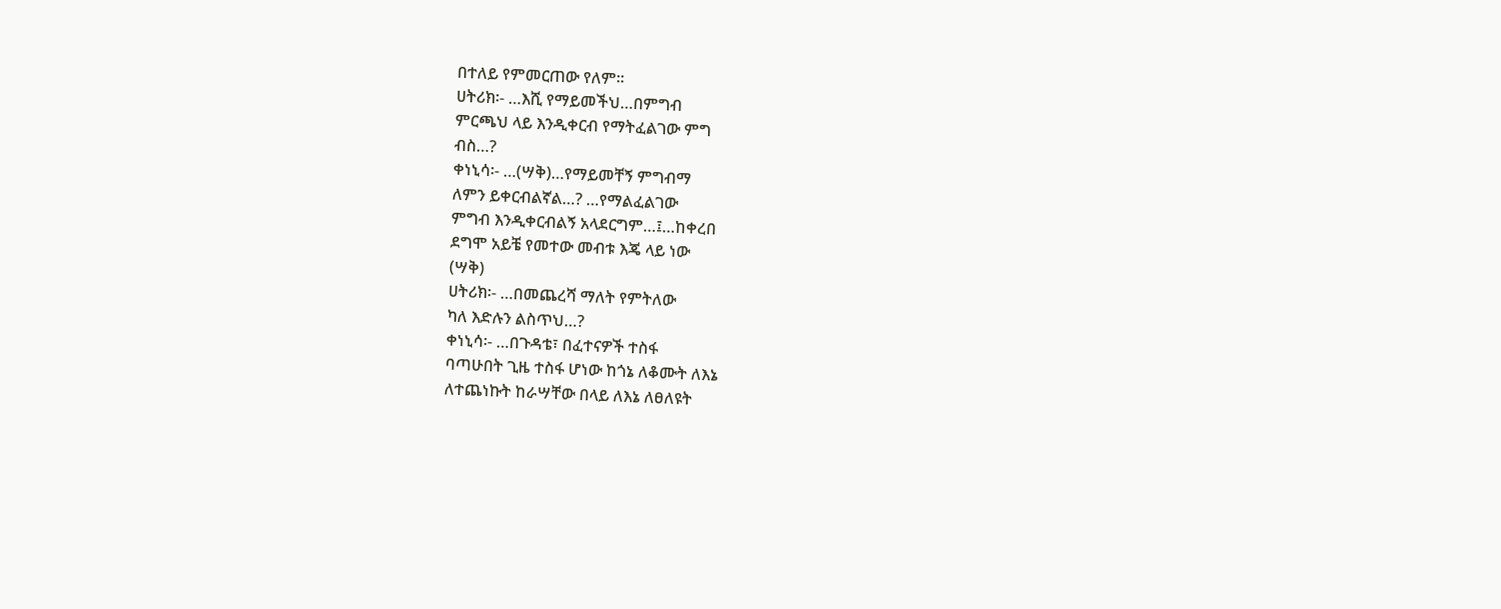በተለይ የምመርጠው የለም፡፡
ሀትሪክ፡- …እሺ የማይመችህ…በምግብ
ምርጫህ ላይ እንዲቀርብ የማትፈልገው ምግ
ብስ…?
ቀነኒሳ፡- …(ሣቅ)…የማይመቸኝ ምግብማ
ለምን ይቀርብልኛል…? …የማልፈልገው
ምግብ እንዲቀርብልኝ አላደርግም…፤…ከቀረበ
ደግሞ አይቼ የመተው መብቱ እጄ ላይ ነው
(ሣቅ)
ሀትሪክ፡- …በመጨረሻ ማለት የምትለው
ካለ እድሉን ልስጥህ…?
ቀነኒሳ፡- …በጉዳቴ፣ በፈተናዎች ተስፋ
ባጣሁበት ጊዜ ተስፋ ሆነው ከጎኔ ለቆሙት ለእኔ
ለተጨነኩት ከራሣቸው በላይ ለእኔ ለፀለዩት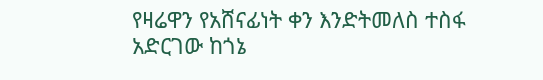የዛሬዋን የአሸናፊነት ቀን እንድትመለስ ተስፋ
አድርገው ከጎኔ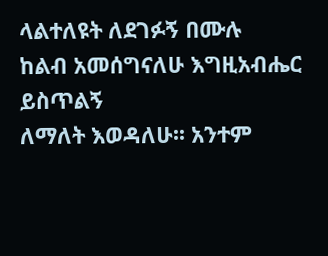ላልተለዩት ለደገፉኝ በሙሉ
ከልብ አመሰግናለሁ እግዚአብሔር ይስጥልኝ
ለማለት እወዳለሁ፡፡ አንተም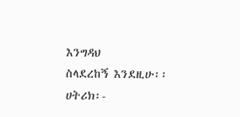እንግዳህ
ስላደረከኝ እንደዚሁ፡፡
ሀትሪክ፡-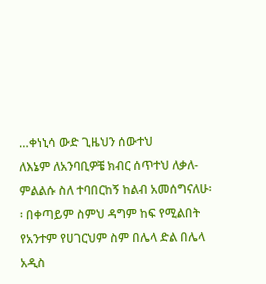…ቀነኒሳ ውድ ጊዜህን ሰውተህ
ለእኔም ለአንባቢዎቼ ክብር ሰጥተህ ለቃለ-
ምልልሱ ስለ ተባበርከኝ ከልብ አመሰግናለሁ፡
፡ በቀጣይም ስምህ ዳግም ከፍ የሚልበት
የአንተም የሀገርህም ስም በሌላ ድል በሌላ
አዲስ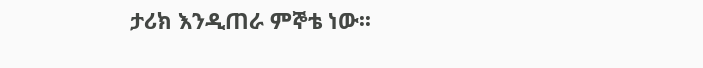ታሪክ እንዲጠራ ምኞቴ ነው፡፡